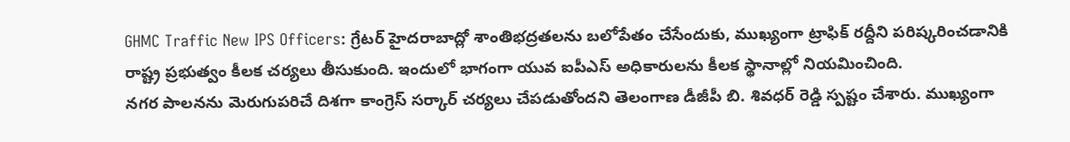GHMC Traffic New IPS Officers: గ్రేటర్ హైదరాబాద్లో శాంతిభద్రతలను బలోపేతం చేసేందుకు, ముఖ్యంగా ట్రాఫిక్ రద్దీని పరిష్కరించడానికి రాష్ట్ర ప్రభుత్వం కీలక చర్యలు తీసుకుంది. ఇందులో భాగంగా యువ ఐపీఎస్ అధికారులను కీలక స్థానాల్లో నియమించింది.
నగర పాలనను మెరుగుపరిచే దిశగా కాంగ్రెస్ సర్కార్ చర్యలు చేపడుతోందని తెలంగాణ డీజీపీ బి. శివధర్ రెడ్డి స్పష్టం చేశారు. ముఖ్యంగా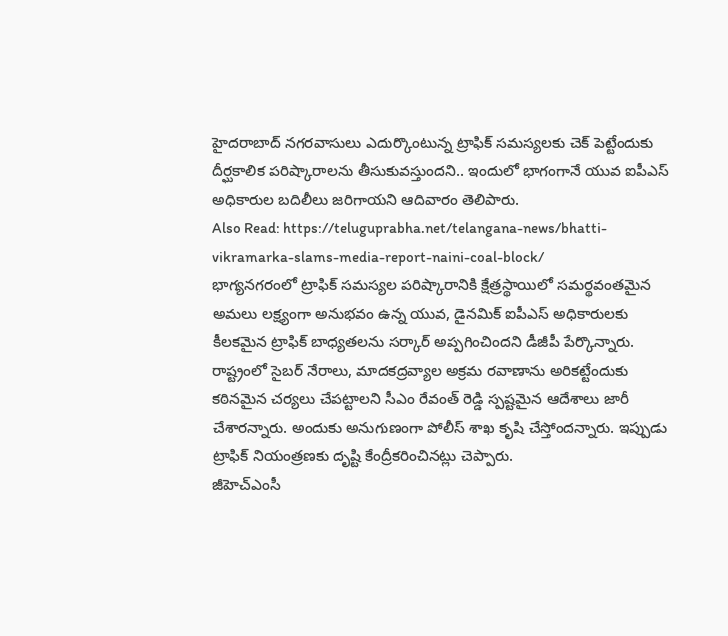హైదరాబాద్ నగరవాసులు ఎదుర్కొంటున్న ట్రాఫిక్ సమస్యలకు చెక్ పెట్టేందుకు దీర్ఘకాలిక పరిష్కారాలను తీసుకువస్తుందని.. ఇందులో భాగంగానే యువ ఐపీఎస్ అధికారుల బదిలీలు జరిగాయని ఆదివారం తెలిపారు.
Also Read: https://teluguprabha.net/telangana-news/bhatti-vikramarka-slams-media-report-naini-coal-block/
భాగ్యనగరంలో ట్రాఫిక్ సమస్యల పరిష్కారానికి క్షేత్రస్థాయిలో సమర్థవంతమైన అమలు లక్ష్యంగా అనుభవం ఉన్న యువ, డైనమిక్ ఐపీఎస్ అధికారులకు కీలకమైన ట్రాఫిక్ బాధ్యతలను సర్కార్ అప్పగించిందని డీజీపీ పేర్కొన్నారు. రాష్ట్రంలో సైబర్ నేరాలు, మాదకద్రవ్యాల అక్రమ రవాణాను అరికట్టేందుకు కఠినమైన చర్యలు చేపట్టాలని సీఎం రేవంత్ రెడ్డి స్పష్టమైన ఆదేశాలు జారీ చేశారన్నారు. అందుకు అనుగుణంగా పోలీస్ శాఖ కృషి చేస్తోందన్నారు. ఇప్పుడు ట్రాఫిక్ నియంత్రణకు దృష్టి కేంద్రీకరించినట్లు చెప్పారు.
జీహెచ్ఎంసీ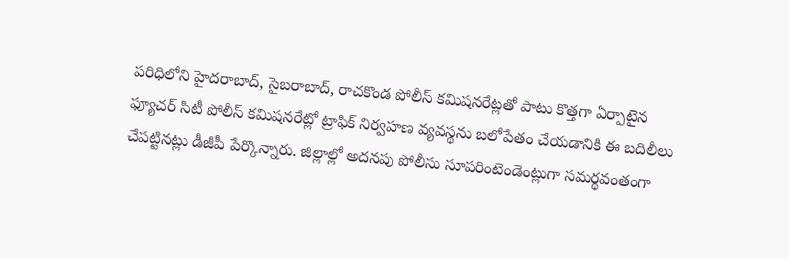పరిధిలోని హైదరాబాద్, సైబరాబాద్, రాచకొండ పోలీస్ కమిషనరేట్లతో పాటు కొత్తగా ఏర్పాటైన ఫ్యూచర్ సిటీ పోలీస్ కమిషనరేట్లో ట్రాఫిక్ నిర్వహణ వ్యవస్థను బలోపేతం చేయడానికి ఈ బదిలీలు చేపట్టినట్లు డీజీపీ పేర్కొన్నారు. జిల్లాల్లో అదనపు పోలీసు సూపరింటెండెంట్లుగా సమర్థవంతంగా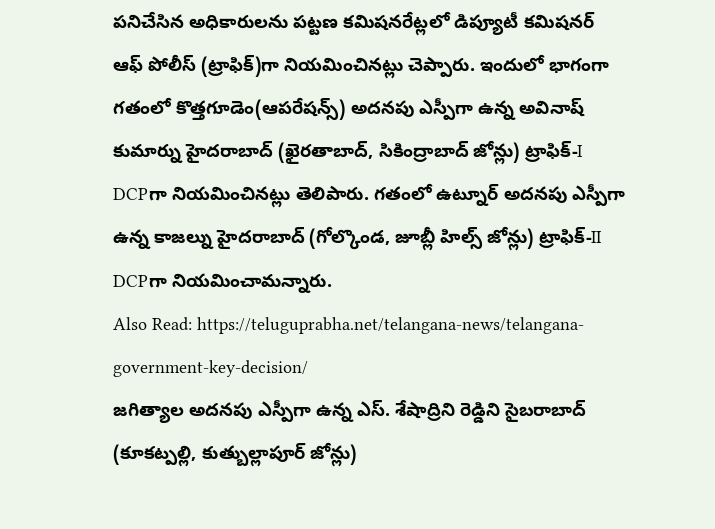పనిచేసిన అధికారులను పట్టణ కమిషనరేట్లలో డిప్యూటీ కమిషనర్ ఆఫ్ పోలీస్ (ట్రాఫిక్)గా నియమించినట్లు చెప్పారు. ఇందులో భాగంగా గతంలో కొత్తగూడెం(ఆపరేషన్స్) అదనపు ఎస్పీగా ఉన్న అవినాష్ కుమార్ను హైదరాబాద్ (ఖైరతాబాద్, సికింద్రాబాద్ జోన్లు) ట్రాఫిక్-I DCPగా నియమించినట్లు తెలిపారు. గతంలో ఉట్నూర్ అదనపు ఎస్పీగా ఉన్న కాజల్ను హైదరాబాద్ (గోల్కొండ, జూబ్లీ హిల్స్ జోన్లు) ట్రాఫిక్-II DCPగా నియమించామన్నారు.
Also Read: https://teluguprabha.net/telangana-news/telangana-government-key-decision/
జగిత్యాల అదనపు ఎస్పీగా ఉన్న ఎస్. శేషాద్రిని రెడ్డిని సైబరాబాద్ (కూకట్పల్లి, కుత్బుల్లాపూర్ జోన్లు)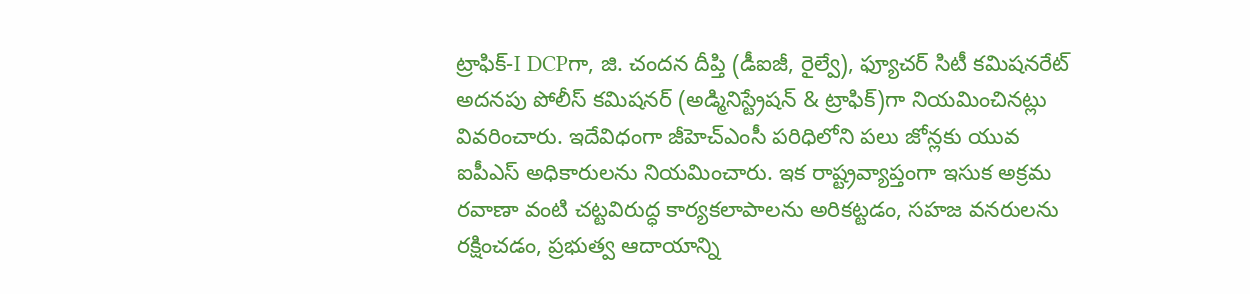ట్రాఫిక్-I DCPగా, జి. చందన దీప్తి (డీఐజీ, రైల్వే), ఫ్యూచర్ సిటీ కమిషనరేట్ అదనపు పోలీస్ కమిషనర్ (అడ్మినిస్ట్రేషన్ & ట్రాఫిక్)గా నియమించినట్లు వివరించారు. ఇదేవిధంగా జీహెచ్ఎంసీ పరిధిలోని పలు జోన్లకు యువ ఐపీఎస్ అధికారులను నియమించారు. ఇక రాష్ట్రవ్యాప్తంగా ఇసుక అక్రమ రవాణా వంటి చట్టవిరుద్ధ కార్యకలాపాలను అరికట్టడం, సహజ వనరులను రక్షించడం, ప్రభుత్వ ఆదాయాన్ని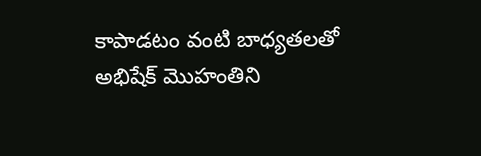కాపాడటం వంటి బాధ్యతలతో అభిషేక్ మొహంతిని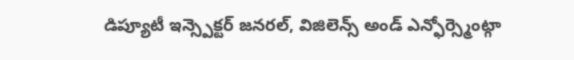డిప్యూటీ ఇన్స్పెక్టర్ జనరల్, విజిలెన్స్ అండ్ ఎన్ఫోర్స్మెంట్గా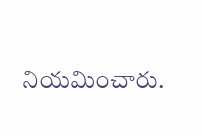నియమించారు.